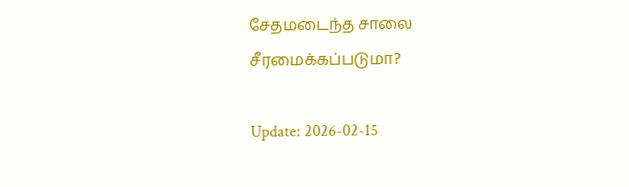சேதமடைந்த சாலை சீரமைக்கப்படுமா?

Update: 2026-02-15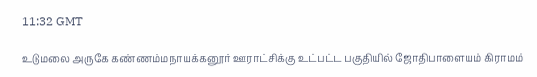11:32 GMT

உடுமலை அருகே கண்ணம்மநாயக்கனூர் ஊராட்சிக்கு உட்பட்ட பகுதியில் ஜோதிபாளையம் கிராமம்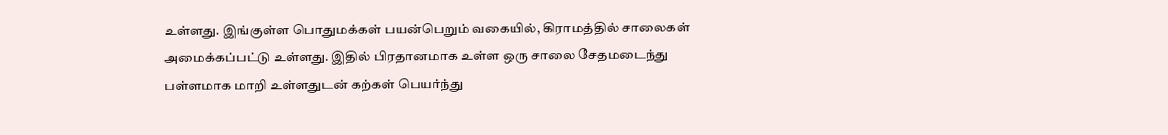உள்ளது. இங்குள்ள பொதுமக்கள் பயன்பெறும் வகையில், கிராமத்தில் சாலைகள் அமைக்கப்பட்டு உள்ளது. இதில் பிரதானமாக உள்ள ஒரு சாலை சேதமடைந்து பள்ளமாக மாறி உள்ளதுடன் கற்கள் பெயர்ந்து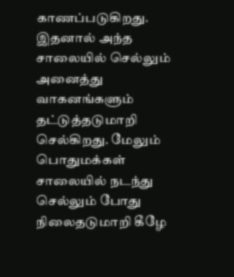காணப்படுகிறது. இதனால் அந்த சாலையில் செல்லும் அனைத்து வாகனங்களும் தட்டுத்தடுமாறி செல்கிறது. மேலும் பொதுமக்கள் சாலையில் நடந்து செல்லும் போது நிலைதடுமாறி கீழே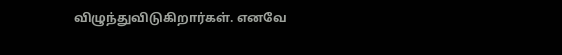விழுந்துவிடுகிறார்கள். எனவே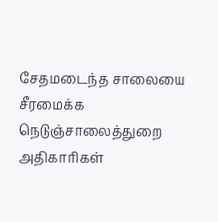சேதமடைந்த சாலையை சீரமைக்க நெடுஞ்சாலைத்துறை அதிகாரிகள்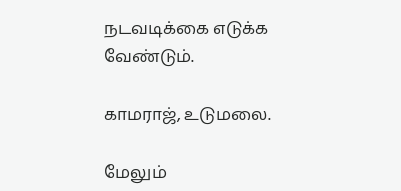நடவடிக்கை எடுக்க வேண்டும்.

காமராஜ், உடுமலை.

மேலும்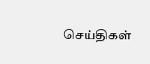செய்திகள்